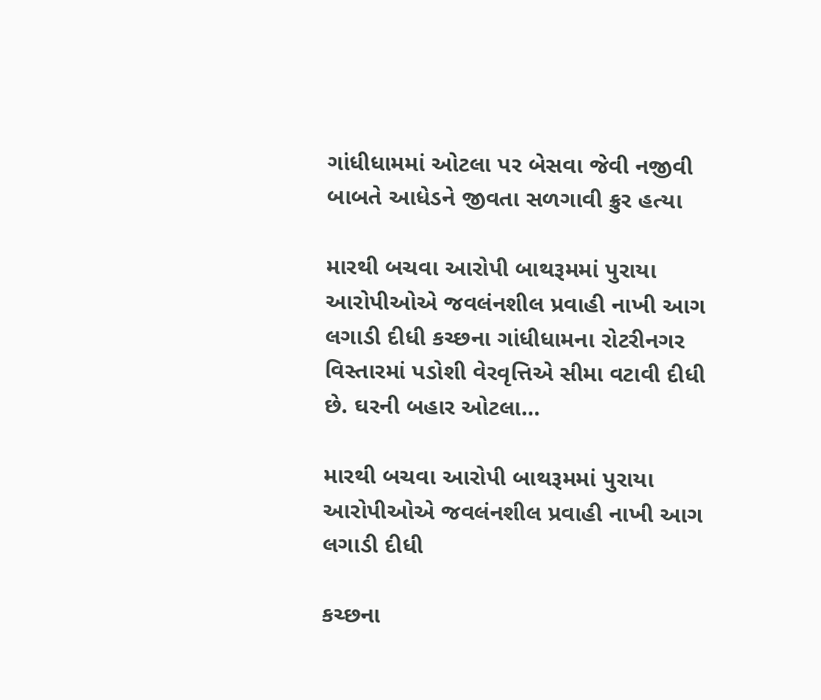ગાંધીધામમાં ઓટલા પર બેસવા જેવી નજીવી બાબતે આધેડને જીવતા સળગાવી ક્રુર હત્યા

મારથી બચવા આરોપી બાથરૂમમાં પુરાયા આરોપીઓએ જવલંનશીલ પ્રવાહી નાખી આગ લગાડી દીધી કચ્છના ગાંધીધામના રોટરીનગર વિસ્તારમાં પડોશી વેરવૃત્તિએ સીમા વટાવી દીધી છે. ઘરની બહાર ઓટલા…

મારથી બચવા આરોપી બાથરૂમમાં પુરાયા આરોપીઓએ જવલંનશીલ પ્રવાહી નાખી આગ લગાડી દીધી

કચ્છના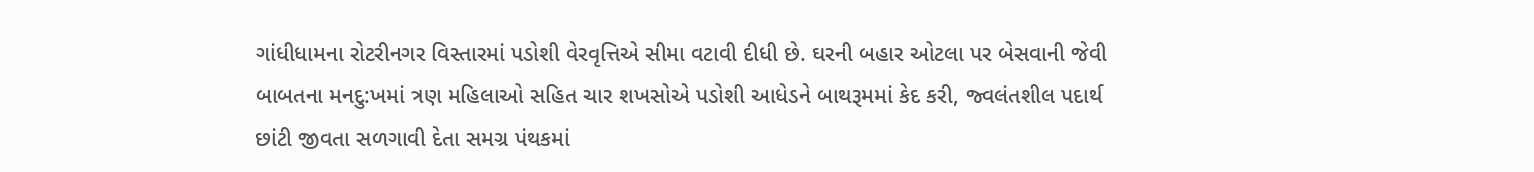ગાંધીધામના રોટરીનગર વિસ્તારમાં પડોશી વેરવૃત્તિએ સીમા વટાવી દીધી છે. ઘરની બહાર ઓટલા પર બેસવાની જેવી બાબતના મનદુ:ખમાં ત્રણ મહિલાઓ સહિત ચાર શખસોએ પડોશી આધેડને બાથરૂમમાં કેદ કરી, જ્વલંતશીલ પદાર્થ છાંટી જીવતા સળગાવી દેતા સમગ્ર પંથકમાં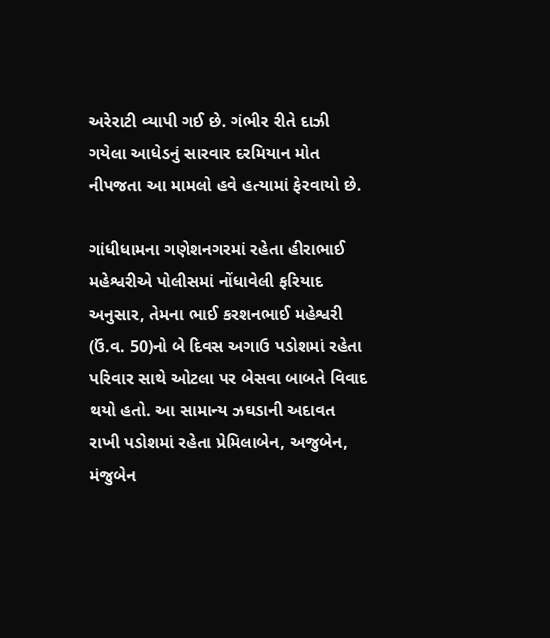અરેરાટી વ્યાપી ગઈ છે. ગંભીર રીતે દાઝી ગયેલા આધેડનું સારવાર દરમિયાન મોત નીપજતા આ મામલો હવે હત્યામાં ફેરવાયો છે.

ગાંધીધામના ગણેશનગરમાં રહેતા હીરાભાઈ મહેશ્વરીએ પોલીસમાં નોંધાવેલી ફરિયાદ અનુસાર, તેમના ભાઈ કરશનભાઈ મહેશ્વરી (ઉં.વ. 50)નો બે દિવસ અગાઉ પડોશમાં રહેતા પરિવાર સાથે ઓટલા પર બેસવા બાબતે વિવાદ થયો હતો. આ સામાન્ય ઝઘડાની અદાવત રાખી પડોશમાં રહેતા પ્રેમિલાબેન, અજુબેન, મંજુબેન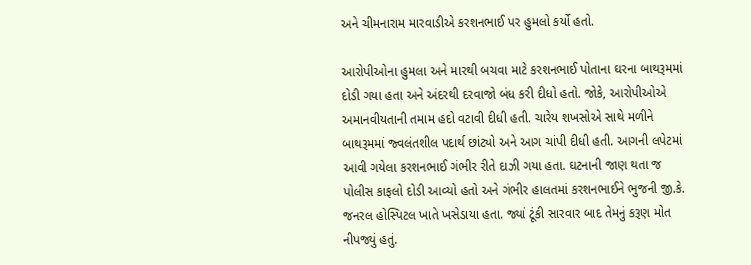અને ચીમનારામ મારવાડીએ કરશનભાઈ પર હુમલો કર્યો હતો.

આરોપીઓના હુમલા અને મારથી બચવા માટે કરશનભાઈ પોતાના ઘરના બાથરૂમમાં દોડી ગયા હતા અને અંદરથી દરવાજો બંધ કરી દીધો હતો. જોકે, આરોપીઓએ અમાનવીયતાની તમામ હદો વટાવી દીધી હતી. ચારેય શખસોએ સાથે મળીને બાથરૂમમાં જ્વલંતશીલ પદાર્થ છાંટ્યો અને આગ ચાંપી દીધી હતી. આગની લપેટમાં આવી ગયેલા કરશનભાઈ ગંભીર રીતે દાઝી ગયા હતા. ઘટનાની જાણ થતા જ પોલીસ કાફલો દોડી આવ્યો હતો અને ગંભીર હાલતમાં કરશનભાઈને ભુજની જી.કે. જનરલ હોસ્પિટલ ખાતે ખસેડાયા હતા. જ્યાં ટૂંકી સારવાર બાદ તેમનું કરૂણ મોત નીપજ્યું હતું.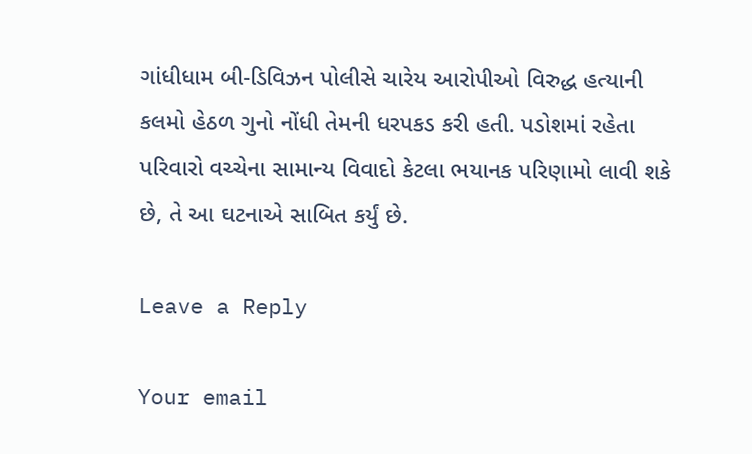ગાંધીધામ બી-ડિવિઝન પોલીસે ચારેય આરોપીઓ વિરુદ્ધ હત્યાની કલમો હેઠળ ગુનો નોંધી તેમની ધરપકડ કરી હતી. પડોશમાં રહેતા પરિવારો વચ્ચેના સામાન્ય વિવાદો કેટલા ભયાનક પરિણામો લાવી શકે છે, તે આ ઘટનાએ સાબિત કર્યું છે.

Leave a Reply

Your email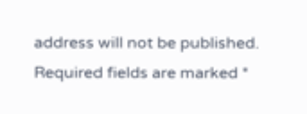address will not be published. Required fields are marked *